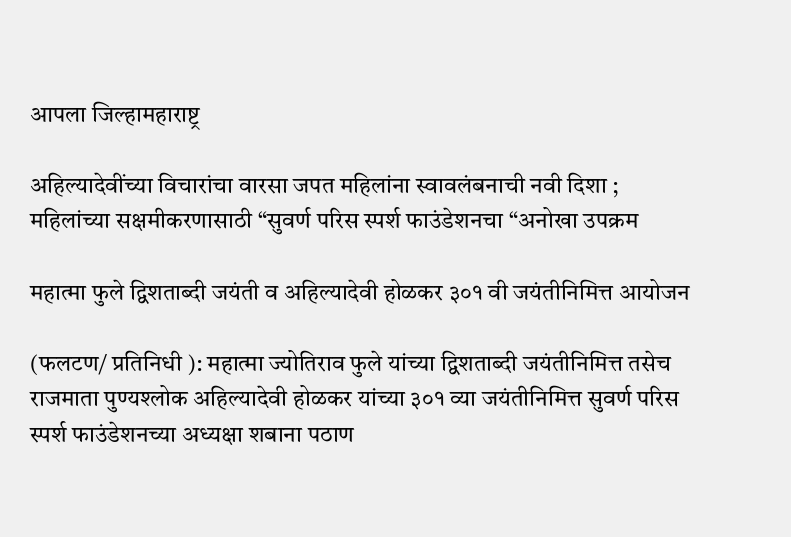आपला जिल्हामहाराष्ट्र

अहिल्यादेवींच्या विचारांचा वारसा जपत महिलांना स्वावलंबनाची नवी दिशा ; महिलांच्या सक्षमीकरणासाठी “सुवर्ण परिस स्पर्श फाउंडेशनचा “अनोखा उपक्रम

महात्मा फुले द्विशताब्दी जयंती व अहिल्यादेवी होळकर ३०१ वी जयंतीनिमित्त आयोजन

(फलटण/ प्रतिनिधी ): महात्मा ज्योतिराव फुले यांच्या द्विशताब्दी जयंतीनिमित्त तसेच राजमाता पुण्यश्लोक अहिल्यादेवी होळकर यांच्या ३०१ व्या जयंतीनिमित्त सुवर्ण परिस स्पर्श फाउंडेशनच्या अध्यक्षा शबाना पठाण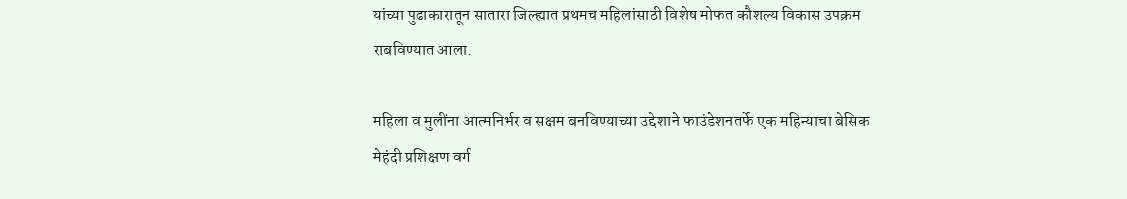यांच्या पुढाकारातून सातारा जिल्ह्यात प्रथमच महिलांसाठी विशेष मोफत कौशल्य विकास उपक्रम राबविण्यात आला.

महिला व मुलींना आत्मनिर्भर व सक्षम बनविण्याच्या उद्देशाने फाउंडेशनतर्फे एक महिन्याचा बेसिक मेहंदी प्रशिक्षण वर्ग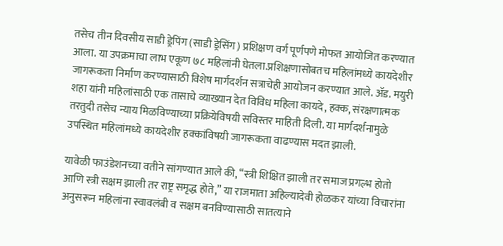तसेच तीन दिवसीय साडी ड्रेपिंग (साडी ड्रेसिंग) प्रशिक्षण वर्ग पूर्णपणे मोफत आयोजित करण्यात आला. या उपक्रमाचा लाभ एकूण ७८ महिलांनी घेतला.प्रशिक्षणासोबतच महिलांमध्ये कायदेशीर जागरूकता निर्माण करण्यासाठी विशेष मार्गदर्शन सत्राचेही आयोजन करण्यात आले. ॲड. मयुरी शहा यांनी महिलांसाठी एक तासाचे व्याख्यान देत विविध महिला कायदे, हक्क, संरक्षणात्मक तरतुदी तसेच न्याय मिळविण्याच्या प्रक्रियेविषयी सविस्तर माहिती दिली. या मार्गदर्शनामुळे उपस्थित महिलांमध्ये कायदेशीर हक्कांविषयी जागरूकता वाढण्यास मदत झाली.

यावेळी फाउंडेशनच्या वतीने सांगण्यात आले की, “स्त्री शिक्षित झाली तर समाज प्रगल्भ होतो आणि स्त्री सक्षम झाली तर राष्ट्र समृद्ध होते,” या राजमाता अहिल्यादेवी होळकर यांच्या विचारांना अनुसरून महिलांना स्वावलंबी व सक्षम बनविण्यासाठी सातत्याने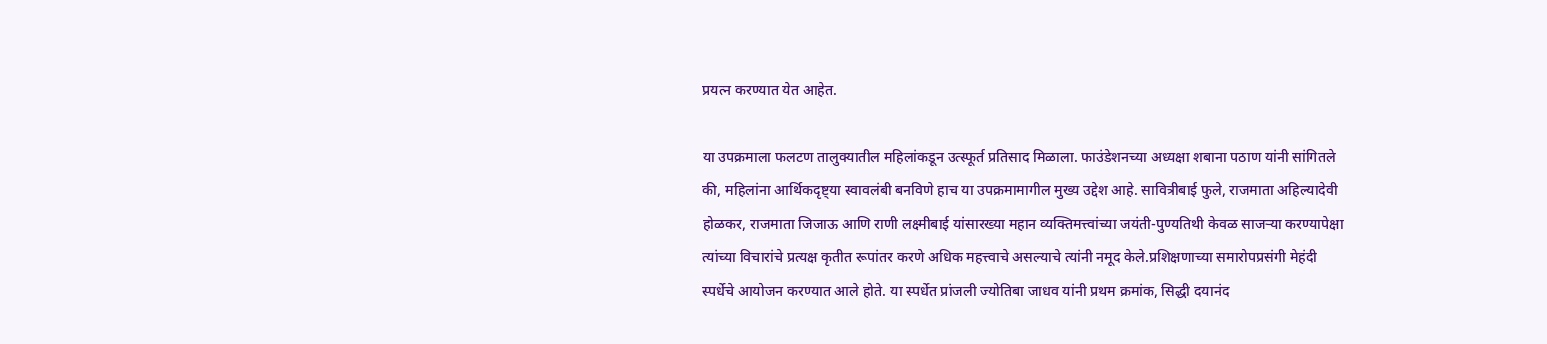प्रयत्न करण्यात येत आहेत.

या उपक्रमाला फलटण तालुक्यातील महिलांकडून उत्स्फूर्त प्रतिसाद मिळाला. फाउंडेशनच्या अध्यक्षा शबाना पठाण यांनी सांगितले की, महिलांना आर्थिकदृष्ट्या स्वावलंबी बनविणे हाच या उपक्रमामागील मुख्य उद्देश आहे. सावित्रीबाई फुले, राजमाता अहिल्यादेवी होळकर, राजमाता जिजाऊ आणि राणी लक्ष्मीबाई यांसारख्या महान व्यक्तिमत्त्वांच्या जयंती-पुण्यतिथी केवळ साजऱ्या करण्यापेक्षा त्यांच्या विचारांचे प्रत्यक्ष कृतीत रूपांतर करणे अधिक महत्त्वाचे असल्याचे त्यांनी नमूद केले.प्रशिक्षणाच्या समारोपप्रसंगी मेहंदी स्पर्धेचे आयोजन करण्यात आले होते. या स्पर्धेत प्रांजली ज्योतिबा जाधव यांनी प्रथम क्रमांक, सिद्धी दयानंद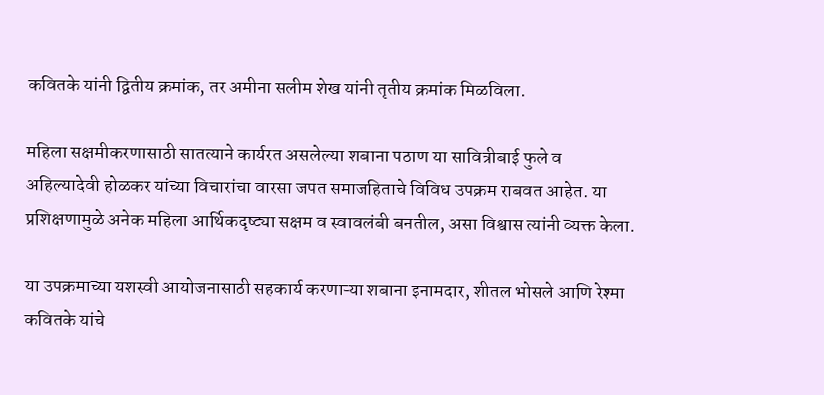कवितके यांनी द्वितीय क्रमांक, तर अमीना सलीम शेख यांनी तृतीय क्रमांक मिळविला.

महिला सक्षमीकरणासाठी सातत्याने कार्यरत असलेल्या शबाना पठाण या सावित्रीबाई फुले व अहिल्यादेवी होळकर यांच्या विचारांचा वारसा जपत समाजहिताचे विविध उपक्रम राबवत आहेत. या प्रशिक्षणामुळे अनेक महिला आर्थिकदृष्ट्या सक्षम व स्वावलंबी बनतील, असा विश्वास त्यांनी व्यक्त केला.

या उपक्रमाच्या यशस्वी आयोजनासाठी सहकार्य करणाऱ्या शबाना इनामदार, शीतल भोसले आणि रेश्मा कवितके यांचे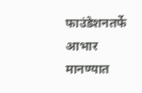फाउंडेशनतर्फे आभार मानण्यात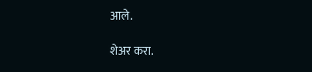आले.

शेअर करा.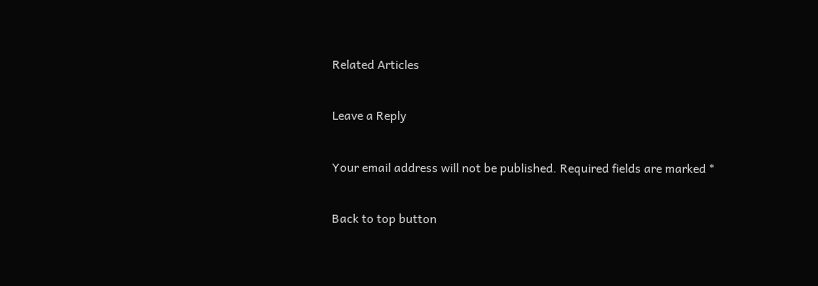Related Articles

Leave a Reply

Your email address will not be published. Required fields are marked *

Back to top button